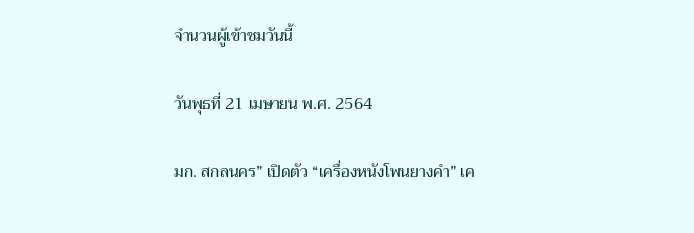จำนวนผู้เข้าชมวันนี้

วันพุธที่ 21 เมษายน พ.ศ. 2564

มก. สกลนคร” เปิดตัว “เครื่องหนังโพนยางคำ” เค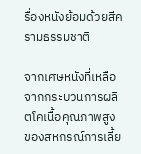รื่องหนังย้อมด้วยสีครามธรรมชาติ

จากเศษหนังที่เหลือจากกระบวนการผลิตโคเนื้อคุณภาพสูง ของสหกรณ์การเลี้ย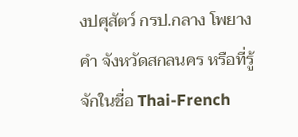งปศุสัตว์ กรป.กลาง โพยางคำ จังหวัดสกลนคร หรือที่รู้จักในชื่อ Thai-French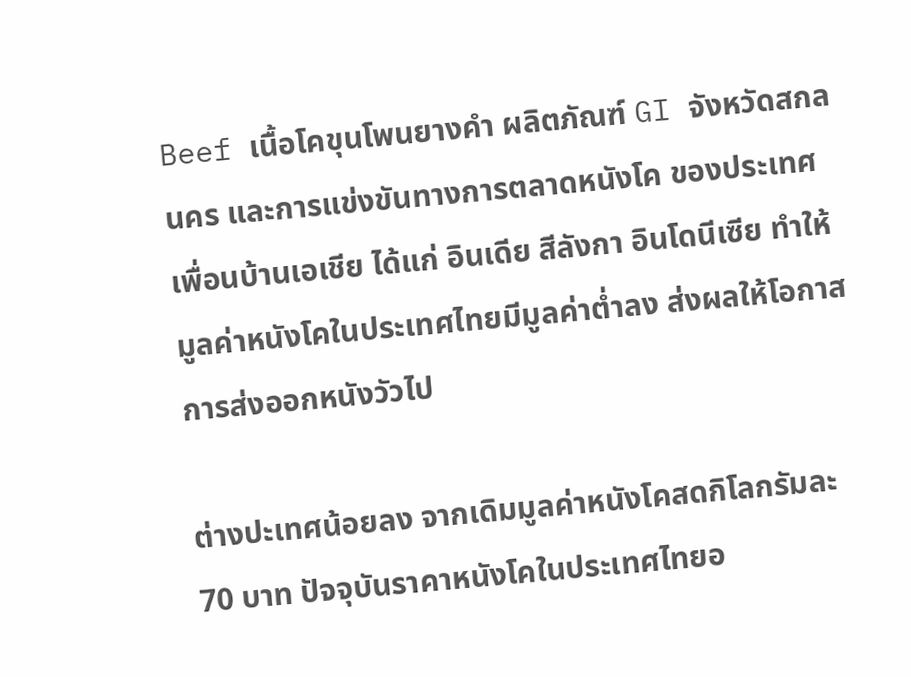Beef เนื้อโคขุนโพนยางคำ ผลิตภัณฑ์ GI จังหวัดสกลนคร และการแข่งขันทางการตลาดหนังโค ของประเทศเพื่อนบ้านเอเชีย ได้แก่ อินเดีย สีลังกา อินโดนีเซีย ทำให้มูลค่าหนังโคในประเทศไทยมีมูลค่าต่ำลง ส่งผลให้โอกาสการส่งออกหนังวัวไป

ต่างปะเทศน้อยลง จากเดิมมูลค่าหนังโคสดกิโลกรัมละ 70 บาท ปัจจุบันราคาหนังโคในประเทศไทยอ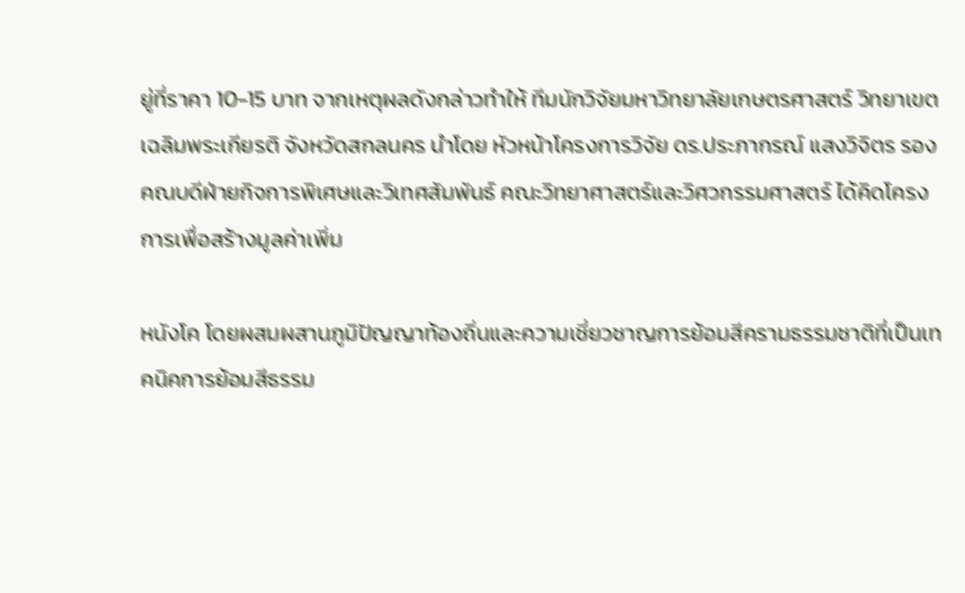ยู่ที่ราคา 10-15 บาท จากเหตุผลดังกล่าวทำให้ ทีมนักวิจัยมหาวิทยาลัยเกษตรศาสตร์ วิทยาเขตเฉลิมพระเกียรติ จังหวัดสกลนคร นำโดย หัวหน้าโครงการวิจัย ดร.ประภากรณ์ แสงวิจิตร รองคณบดีฝ่ายกิจการพิเศษและวิเทศสัมพันธ์ คณะวิทยาศาสตร์และวิศวกรรมศาสตร์ ได้คิดโครงการเพื่อสร้างมูลค่าเพิ่ม

หนังโค โดยผสมผสานภูมิปัญญาท้องถิ่นและความเชี่ยวชาญการย้อมสีครามธรรมชาติที่เป็นเทคนิคการย้อมสีธรรม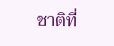ชาติที่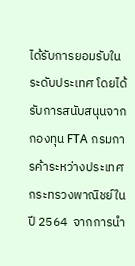ได้รับการยอมรับในระดับประเทศ โดยได้รับการสนับสนุนจากกองทุน FTA กรมการค้าระหว่างประเทศ กระทรวงพาณิชย์ในปี 2564  จากการนำ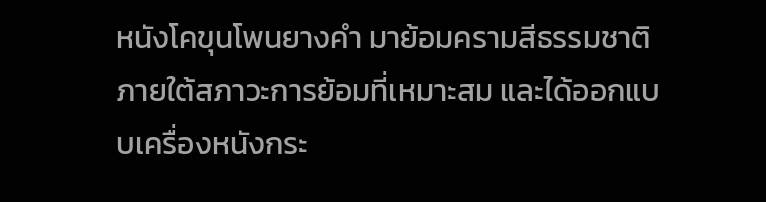หนังโคขุนโพนยางคำ มาย้อมครามสีธรรมชาติภายใต้สภาวะการย้อมที่เหมาะสม และได้ออกแบบเครื่องหนังกระ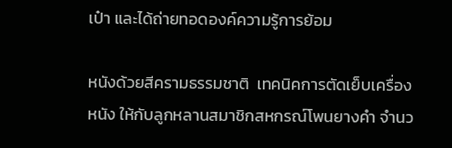เป๋า และได้ถ่ายทอดองค์ความรู้การย้อม

หนังด้วยสีครามธรรมชาติ  เทคนิคการตัดเย็บเครื่องหนัง ให้กับลูกหลานสมาชิกสหกรณ์โพนยางคำ จำนว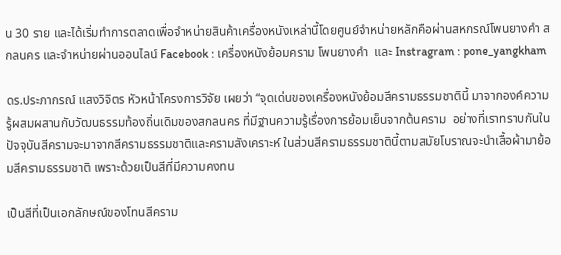น 30 ราย และได้เริ่มทำการตลาดเพื่อจำหน่ายสินค้าเครื่องหนังเหล่านี้โดยศูนย์จำหน่ายหลักคือผ่านสหกรณ์โพนยางคำ สกลนคร และจำหน่ายผ่านออนไลน์ Facebook : เครื่องหนังย้อมคราม โพนยางคำ  และ Instragram : pone_yangkham

ดร.ประภากรณ์ แสงวิจิตร หัวหน้าโครงการวิจัย เผยว่า “จุดเด่นของเครื่องหนังย้อมสีครามธรรมชาตินี้ มาจากองค์ความรู้ผสมผสานกับวัฒนธรรมท้องถิ่นเดิมของสกลนคร ที่มีฐานความรู้เรื่องการย้อมเย็นจากต้นคราม  อย่างที่เราทราบกันในปัจจุบันสีครามจะมาจากสีครามธรรมชาติและครามสังเคราะห์ ในส่วนสีครามธรรมชาตินี้ตามสมัยโบราณจะนำเสื้อผ้ามาย้อมสีครามธรรมชาติ เพราะด้วยเป็นสีที่มีความคงทน

เป็นสีที่เป็นเอกลักษณ์ของโทนสีคราม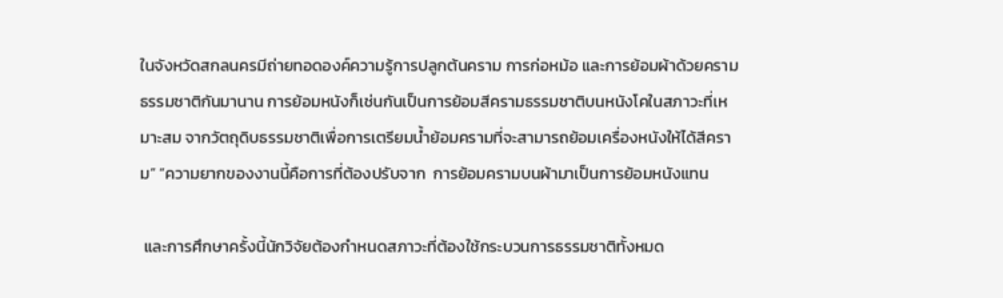ในจังหวัดสกลนครมีถ่ายทอดองค์ความรู้การปลูกต้นคราม การก่อหม้อ และการย้อมผ้าด้วยครามธรรมชาติกันมานาน การย้อมหนังก็เช่นกันเป็นการย้อมสีครามธรรมชาติบนหนังโคในสภาวะที่เหมาะสม จากวัตถุดิบธรรมชาติเพื่อการเตรียมน้ำย้อมครามที่จะสามารถย้อมเครื่องหนังให้ได้สีคราม” “ความยากของงานนี้คือการที่ต้องปรับจาก  การย้อมครามบนผ้ามาเป็นการย้อมหนังแทน

 และการศึกษาครั้งนี้นักวิจัยต้องกำหนดสภาวะที่ต้องใช้กระบวนการธรรมชาติทั้งหมด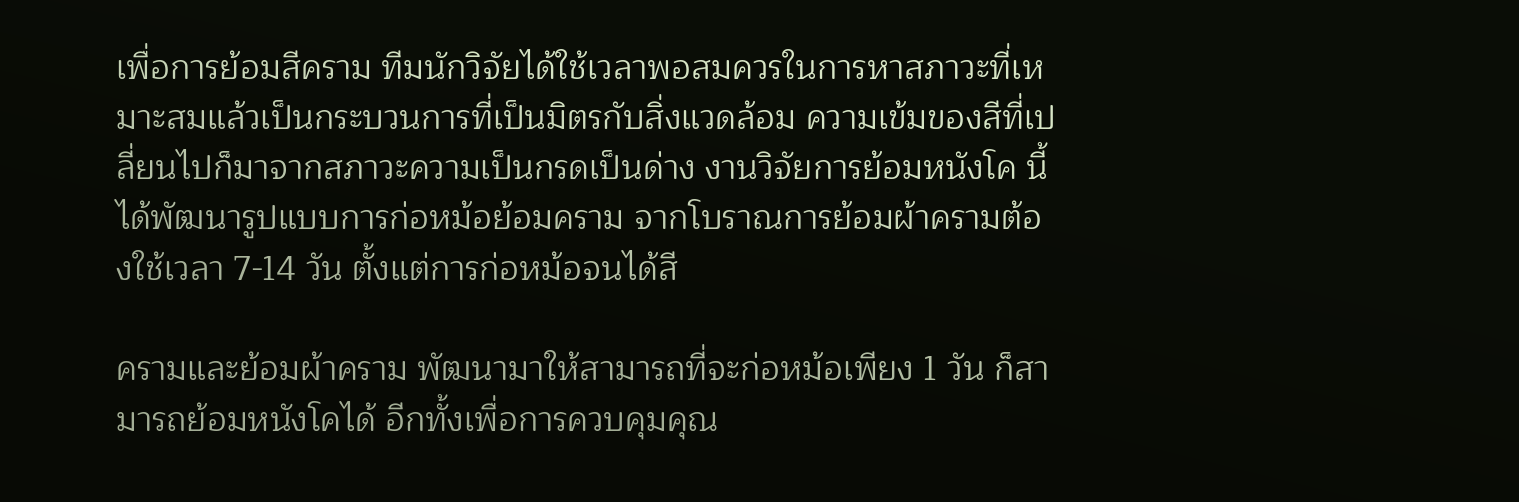เพื่อการย้อมสีคราม ทีมนักวิจัยได้ใช้เวลาพอสมควรในการหาสภาวะที่เหมาะสมแล้วเป็นกระบวนการที่เป็นมิตรกับสิ่งแวดล้อม ความเข้มของสีที่เปลี่ยนไปก็มาจากสภาวะความเป็นกรดเป็นด่าง งานวิจัยการย้อมหนังโค นี้ได้พัฒนารูปแบบการก่อหม้อย้อมคราม จากโบราณการย้อมผ้าครามต้องใช้เวลา 7-14 วัน ตั้งแต่การก่อหม้อจนได้สี

ครามและย้อมผ้าคราม พัฒนามาให้สามารถที่จะก่อหม้อเพียง 1 วัน ก็สามารถย้อมหนังโคได้ อีกทั้งเพื่อการควบคุมคุณ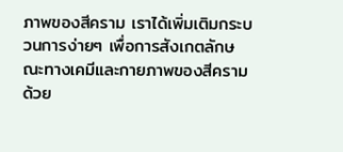ภาพของสีคราม เราได้เพิ่มเติมกระบวนการง่ายๆ เพื่อการสังเกตลักษณะทางเคมีและกายภาพของสีคราม ด้วย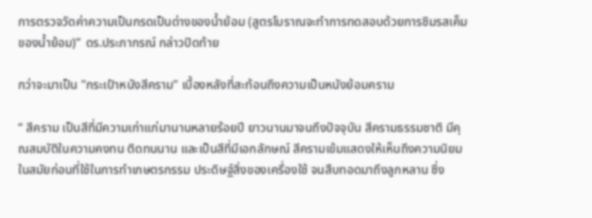การตรวจวัดค่าความเป็นกรดเป็นด่างของน้ำย้อม (สูตรโบราณจะทำการทดสอบด้วยการชิมรสเค็มของน้ำย้อม)” ดร.ประภากรณ์ กล่าวปิดท้าย

กว่าจะมาเป็น "กระเป๋าหนังสีคราม" เบื้องหลังที่สะท้อนถึงความเป็นหนังย้อมคราม

“ สีคราม เป็นสีที่มีความเก่าแก่มานานหลายร้อยปี ยาวนานมาจนถึงปัจจุบัน สีครามธรรมชาติ มีคุณสมบัติในความคงทน ติดทนนาน และเป็นสีที่มีเอกลักษณ์ สีครามเข้มแสดงให้เห็นถึงความนิยมในสมัยก่อนที่ใช้ในการทำเกษตรกรรม ประดิษฐ์สิ่งของเครื่องใช้ จนสืบทอดมาถึงลูกหลาน ซึ่ง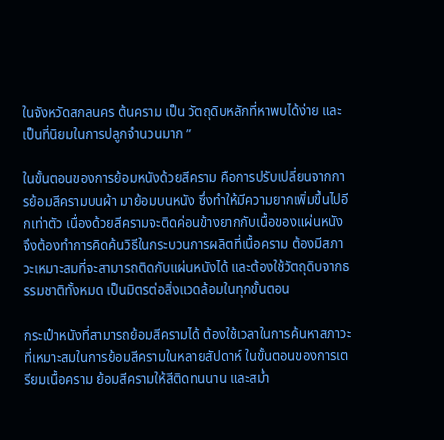ในจังหวัดสกลนคร ต้นคราม เป็น วัตถุดิบหลักที่หาพบได้ง่าย และเป็นที่นิยมในการปลูกจำนวนมาก ”

ในขั้นตอนของการย้อมหนังด้วยสีคราม คือการปรับเปลี่ยนจากการย้อมสีครามบนผ้า มาย้อมบนหนัง ซึ่งทำให้มีความยากเพิ่มขึ้นไปอีกเท่าตัว เนื่องด้วยสีครามจะติดค่อนข้างยากกับเนื้อของแผ่นหนัง จึงต้องทำการคิดค้นวิธีในกระบวนการผลิตที่เนื้อคราม ต้องมีสภาวะเหมาะสมที่จะสามารถติดกับแผ่นหนังได้ และต้องใช้วัตถุดิบจากธรรมชาติทั้งหมด เป็นมิตรต่อสิ่งแวดล้อมในทุกขั้นตอน

กระเป๋าหนังที่สามารถย้อมสีครามได้ ต้องใช้เวลาในการค้นหาสภาวะที่เหมาะสมในการย้อมสีครามในหลายสัปดาห์ ในขั้นตอนของการเตรียมเนื้อคราม ย้อมสีครามให้สีติดทนนาน และสม่ำ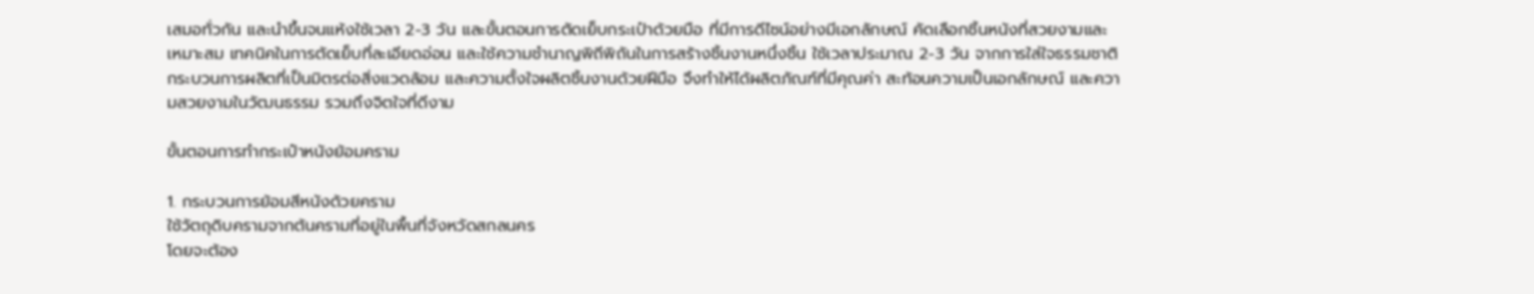เสมอทั่วกัน และนำขึ้นจนแห้งใช้เวลา 2-3 วัน และขั้นตอนการตัดเย็บกระเป๋าด้วยมือ ที่มีการดีไซน์อย่างมีเอกลักษณ์ คัดเลือกชิ้นหนังที่สวยงามและเหมาะสม เทคนิคในการตัดเย็บที่ละเอียดอ่อน และใช้ความชำนาญพิถีพิถันในการสร้างชิ้นงานหนึ่งชิ้น ใช้เวลาประมาณ 2-3 วัน จากการใส่ใจธรรมชาติ กระบวนการผลิตที่เป็นมิตรต่อสิ่งแวดล้อม และความตั้งใจผลิตชิ้นงานด้วยฝีมือ จึงทำให้ได้ผลิตภัณฑ์ที่มีคุณค่า สะท้อนความเป็นเอกลักษณ์ และความสวยงามในวัฒนธรรม รวมถึงจิตใจที่ดีงาม

ขั้นตอนการทำกระเป๋าหนังย้อมคราม

1. กระบวนการย้อมสีหนังด้วยคราม
ใช้วัตถุดิบครามจากต้นครามที่อยู่ในพื้นที่จังหวัดสกลนคร
โดยจะต้อง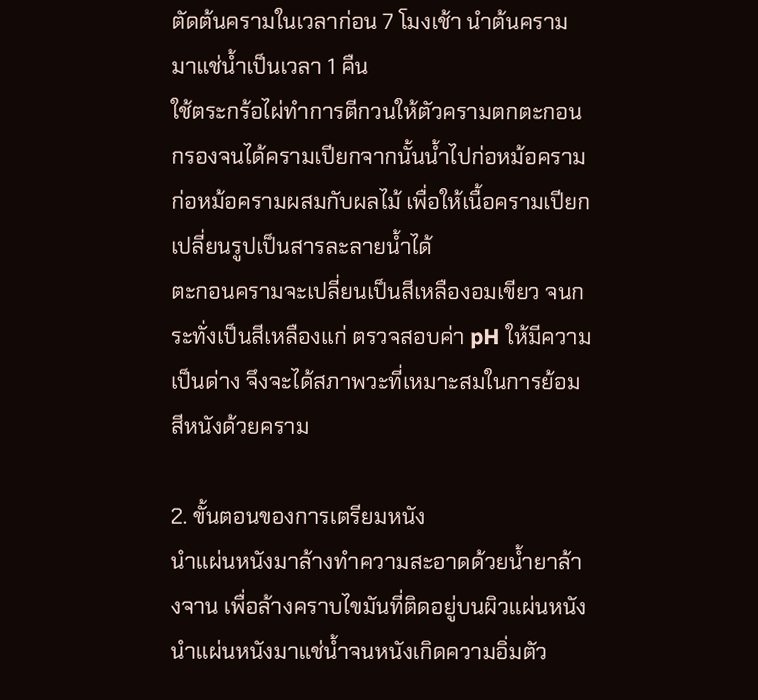ตัดต้นครามในเวลาก่อน 7 โมงเช้า นำต้นครามมาแช่น้ำเป็นเวลา 1 คืน
ใช้ตระกร้อไผ่ทำการตีกวนให้ตัวครามตกตะกอน กรองจนได้ครามเปียกจากนั้นน้ำไปก่อหม้อคราม
ก่อหม้อครามผสมกับผลไม้ เพื่อให้เนื้อครามเปียก เปลี่ยนรูปเป็นสารละลายน้ำได้
ตะกอนครามจะเปลี่ยนเป็นสีเหลืองอมเขียว จนกระทั่งเป็นสีเหลืองแก่ ตรวจสอบค่า pH ให้มีความเป็นด่าง จึงจะได้สภาพวะที่เหมาะสมในการย้อมสีหนังด้วยคราม

2. ขั้นตอนของการเตรียมหนัง
นำแผ่นหนังมาล้างทำความสะอาดด้วยน้ำยาล้างจาน เพื่อล้างคราบไขมันที่ติดอยู่บนผิวแผ่นหนัง
นำแผ่นหนังมาแช่น้ำจนหนังเกิดความอิ่มตัว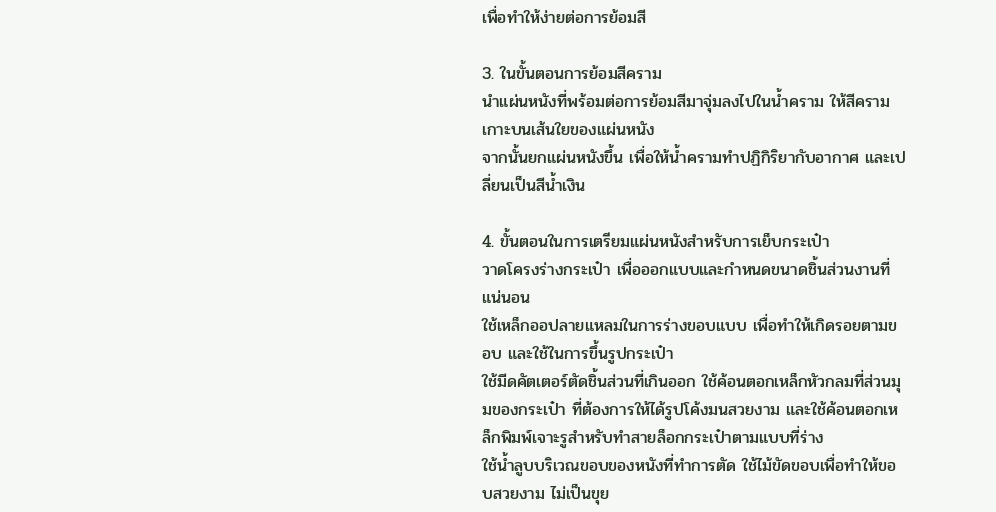เพื่อทำให้ง่ายต่อการย้อมสี

3. ในขั้นตอนการย้อมสีคราม
นำแผ่นหนังที่พร้อมต่อการย้อมสีมาจุ่มลงไปในน้ำคราม ให้สีครามเกาะบนเส้นใยของแผ่นหนัง
จากนั้นยกแผ่นหนังขึ้น เพื่อให้น้ำครามทำปฏิกิริยากับอากาศ และเปลี่ยนเป็นสีน้ำเงิน

4. ขั้นตอนในการเตรียมแผ่นหนังสำหรับการเย็บกระเป๋า
วาดโครงร่างกระเป๋า เพื่อออกแบบและกำหนดขนาดชิ้นส่วนงานที่แน่นอน
ใช้เหล็กออปลายแหลมในการร่างขอบแบบ เพื่อทำให้เกิดรอยตามขอบ และใช้ในการขึ้นรูปกระเป๋า
ใช้มีดคัตเตอร์ตัดชิ้นส่วนที่เกินออก ใช้ค้อนตอกเหล็กหัวกลมที่ส่วนมุมของกระเป๋า ที่ต้องการให้ได้รูปโค้งมนสวยงาม และใช้ค้อนตอกเหล็กพิมพ์เจาะรูสำหรับทำสายล็อกกระเป๋าตามแบบที่ร่าง
ใช้น้ำลูบบริเวณขอบของหนังที่ทำการตัด ใช้ไม้ขัดขอบเพื่อทำให้ขอบสวยงาม ไม่เป็นขุย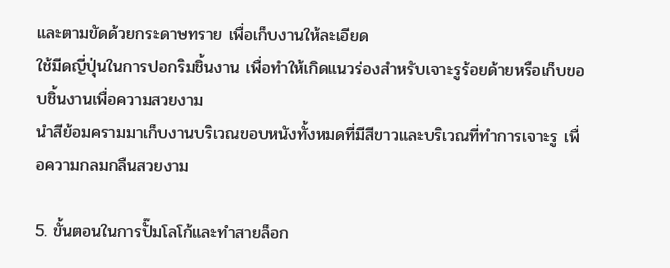และตามขัดด้วยกระดาษทราย เพื่อเก็บงานให้ละเอียด
ใช้มีดญี่ปุ่นในการปอกริมชิ้นงาน เพื่อทำให้เกิดแนวร่องสำหรับเจาะรูร้อยด้ายหรือเก็บขอบชิ้นงานเพื่อความสวยงาม
นำสีย้อมครามมาเก็บงานบริเวณขอบหนังทั้งหมดที่มีสีขาวและบริเวณที่ทำการเจาะรู เพื่อความกลมกลืนสวยงาม

5. ขั้นตอนในการปั๊มโลโก้และทำสายล็อก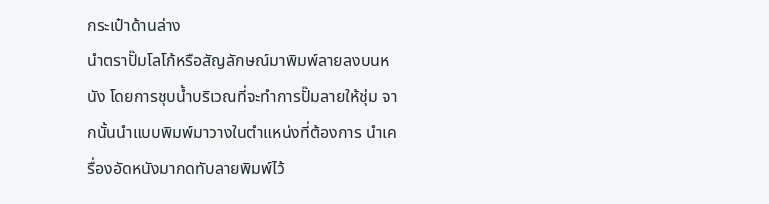กระเป๋าด้านล่าง
นำตราปั๊มโลโก้หรือสัญลักษณ์มาพิมพ์ลายลงบนหนัง โดยการชุบน้ำบริเวณที่จะทำการปั๊มลายให้ชุ่ม จากนั้นนำแบบพิมพ์มาวางในตำแหน่งที่ต้องการ นำเครื่องอัดหนังมากดทับลายพิมพ์ไว้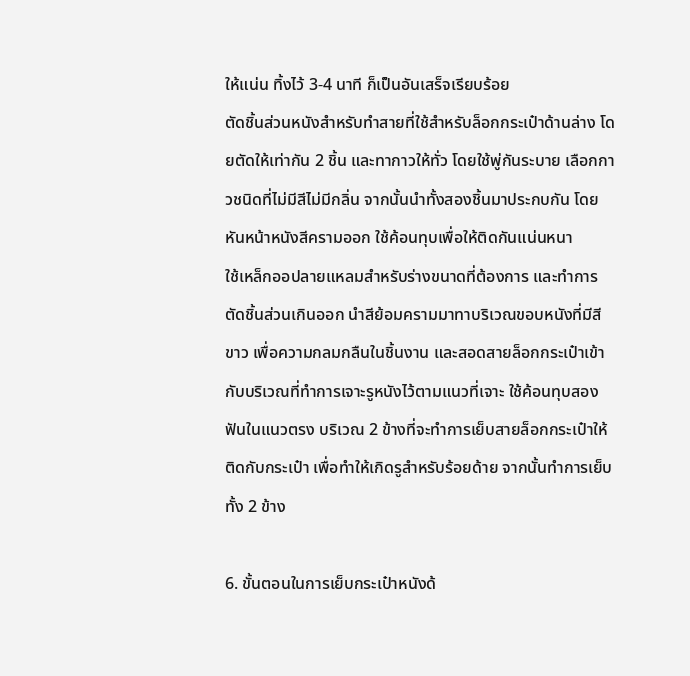ให้แน่น ทิ้งไว้ 3-4 นาที ก็เป็นอันเสร็จเรียบร้อย
ตัดชิ้นส่วนหนังสำหรับทำสายที่ใช้สำหรับล็อกกระเป๋าด้านล่าง โดยตัดให้เท่ากัน 2 ชิ้น และทากาวให้ทั่ว โดยใช้พู่กันระบาย เลือกกาวชนิดที่ไม่มีสีไม่มีกลิ่น จากนั้นนำทั้งสองชิ้นมาประกบกัน โดยหันหน้าหนังสีครามออก ใช้ค้อนทุบเพื่อให้ติดกันแน่นหนา
ใช้เหล็กออปลายแหลมสำหรับร่างขนาดที่ต้องการ และทำการตัดชิ้นส่วนเกินออก นำสีย้อมครามมาทาบริเวณขอบหนังที่มีสีขาว เพื่อความกลมกลืนในชิ้นงาน และสอดสายล็อกกระเป๋าเข้ากับบริเวณที่ทำการเจาะรูหนังไว้ตามแนวที่เจาะ ใช้ค้อนทุบสองฟันในแนวตรง บริเวณ 2 ข้างที่จะทำการเย็บสายล็อกกระเป๋าให้ติดกับกระเป๋า เพื่อทำให้เกิดรูสำหรับร้อยด้าย จากนั้นทำการเย็บทั้ง 2 ข้าง

6. ขั้นตอนในการเย็บกระเป๋าหนังด้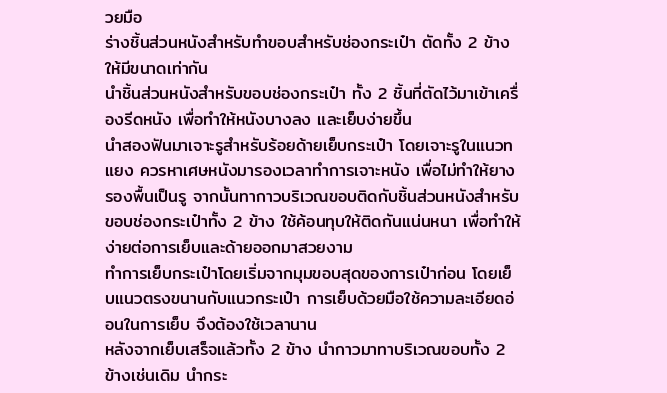วยมือ
ร่างชิ้นส่วนหนังสำหรับทำขอบสำหรับช่องกระเป๋า ตัดทั้ง 2 ข้าง ให้มีขนาดเท่ากัน
นำชิ้นส่วนหนังสำหรับขอบช่องกระเป๋า ทั้ง 2 ชิ้นที่ตัดไว้มาเข้าเครื่องรีดหนัง เพื่อทำให้หนังบางลง และเย็บง่ายขึ้น
นำสองฟันมาเจาะรูสำหรับร้อยด้ายเย็บกระเป๋า โดยเจาะรูในแนวทแยง ควรหาเศษหนังมารองเวลาทำการเจาะหนัง เพื่อไม่ทำให้ยางรองพื้นเป็นรู จากนั้นทากาวบริเวณขอบติดกับชิ้นส่วนหนังสำหรับขอบช่องกระเป๋าทั้ง 2 ข้าง ใช้ค้อนทุบให้ติดกันแน่นหนา เพื่อทำให้ง่ายต่อการเย็บและด้ายออกมาสวยงาม
ทำการเย็บกระเป๋าโดยเริ่มจากมุมขอบสุดของการเป๋าก่อน โดยเย็บแนวตรงขนานกับแนวกระเป๋า การเย็บด้วยมือใช้ความละเอียดอ่อนในการเย็บ จึงต้องใช้เวลานาน
หลังจากเย็บเสร็จแล้วทั้ง 2 ข้าง นำกาวมาทาบริเวณขอบทั้ง 2 ข้างเช่นเดิม นำกระ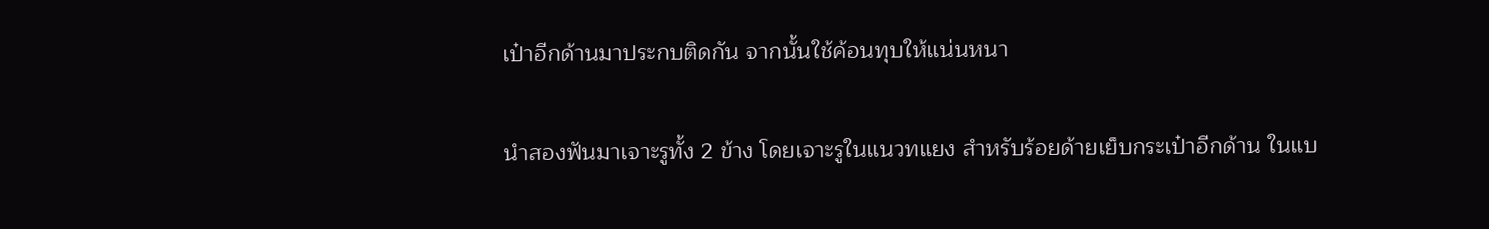เป๋าอีกด้านมาประกบติดกัน จากนั้นใช้ค้อนทุบให้แน่นหนา

นำสองฟันมาเจาะรูทั้ง 2 ข้าง โดยเจาะรูในแนวทแยง สำหรับร้อยด้ายเย็บกระเป๋าอีกด้าน ในแบ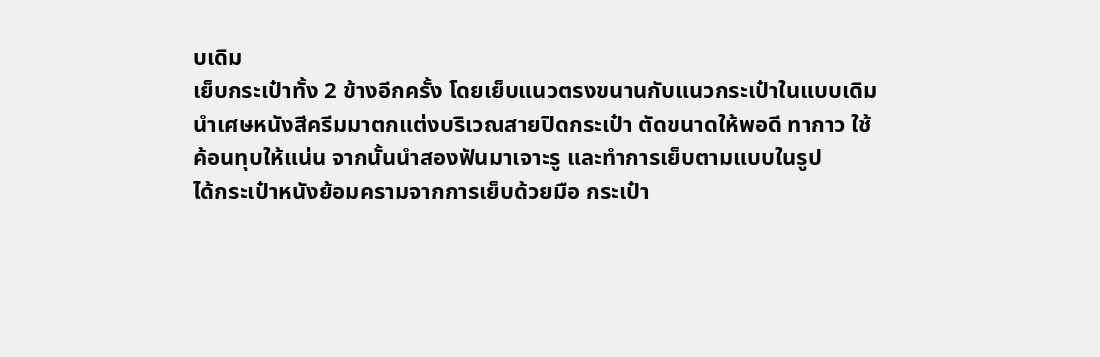บเดิม
เย็บกระเป๋าทั้ง 2 ข้างอีกครั้ง โดยเย็บแนวตรงขนานกับแนวกระเป๋าในแบบเดิม
นำเศษหนังสีครีมมาตกแต่งบริเวณสายปิดกระเป๋า ตัดขนาดให้พอดี ทากาว ใช้ค้อนทุบให้แน่น จากนั้นนำสองฟันมาเจาะรู และทำการเย็บตามแบบในรูป
ได้กระเป๋าหนังย้อมครามจากการเย็บด้วยมือ กระเป๋า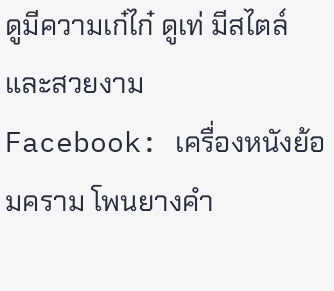ดูมีความเก๋ไก๋ ดูเท่ มีสไตล์และสวยงาม
Facebook: เครื่องหนังย้อมคราม โพนยางคำ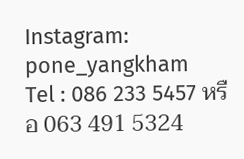Instagram: pone_yangkham
Tel : 086 233 5457 หรือ 063 491 5324